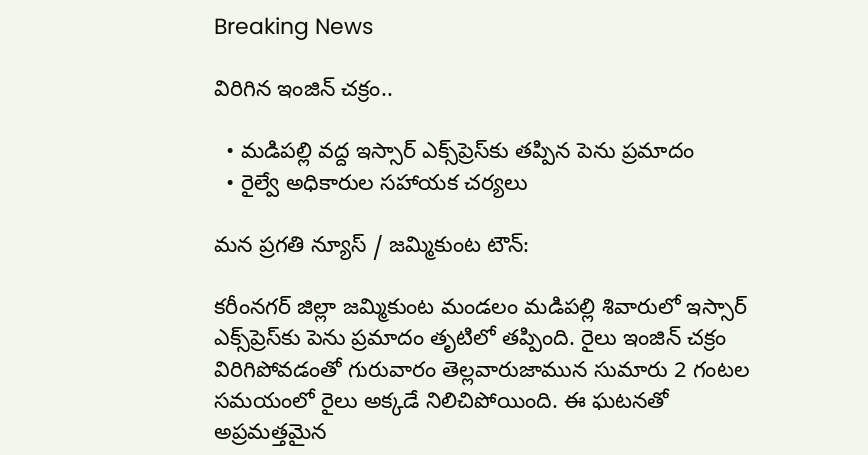Breaking News

విరిగిన ఇంజిన్ చక్రం..

  • మడిపల్లి వద్ద ఇస్సార్ ఎక్స్‌ప్రెస్‌కు తప్పిన పెను ప్రమాదం
  • రైల్వే అధికారుల స‌హాయక చ‌ర్య‌లు

మన ప్రగతి న్యూస్ / జమ్మికుంట టౌన్:

కరీంనగర్ జిల్లా జమ్మికుంట మండలం మడిపల్లి శివారులో ఇస్సార్ ఎక్స్‌ప్రెస్‌కు పెను ప్రమాదం తృటిలో తప్పింది. రైలు ఇంజిన్ చక్రం విరిగిపోవడంతో గురువారం తెల్లవారుజామున సుమారు 2 గంటల సమయంలో రైలు అక్కడే నిలిచిపోయింది. ఈ ఘటనతో అప్రమత్తమైన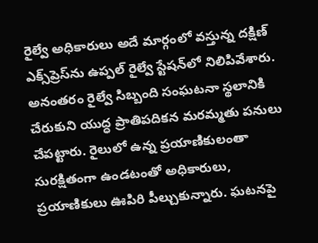రైల్వే అధికారులు అదే మార్గంలో వస్తున్న దక్షిణ్ ఎక్స్‌ప్రెస్‌ను ఉప్పల్ రైల్వే స్టేషన్‌లో నిలిపివేశారు. అనంతరం రైల్వే సిబ్బంది సంఘటనా స్థలానికి చేరుకుని యుద్ధ ప్రాతిపదికన మరమ్మతు పనులు చేపట్టారు. రైలులో ఉన్న ప్రయాణికులంతా సురక్షితంగా ఉండటంతో అధికారులు, ప్రయాణికులు ఊపిరి పీల్చుకున్నారు. ఘటనపై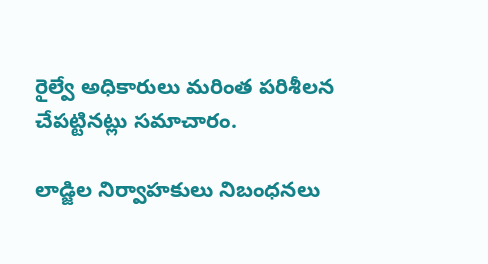రైల్వే అధికారులు మరింత పరిశీలన చేపట్టినట్లు సమాచారం.

లాడ్జిల నిర్వాహకులు నిబంధనలు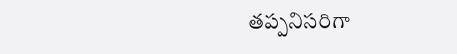తప్పనిసరిగా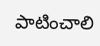పాటించాలి